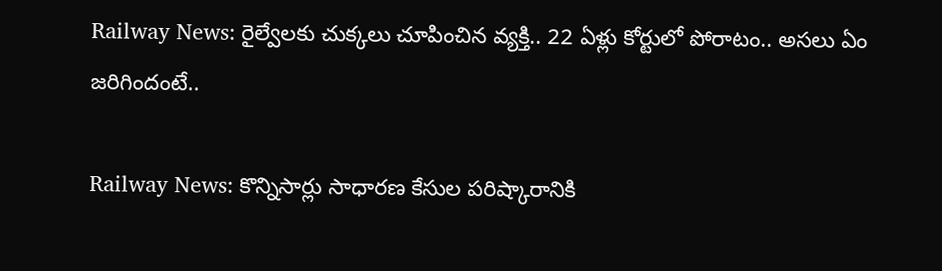Railway News: రైల్వేలకు చుక్కలు చూపించిన వ్యక్తి.. 22 ఏళ్లు కోర్టులో పోరాటం.. అసలు ఏం జరిగిందంటే..

Railway News: కొన్నిసార్లు సాధారణ కేసుల పరిష్కారానికి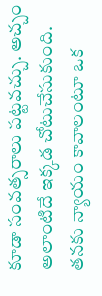కూడా సంవత్సరాలు పట్టవచ్చు. అచ్చం అలాంటిదే ఇక్కడ చోటుచేసుకుంది. తనకు న్యాయం కావాలంటూ ఒక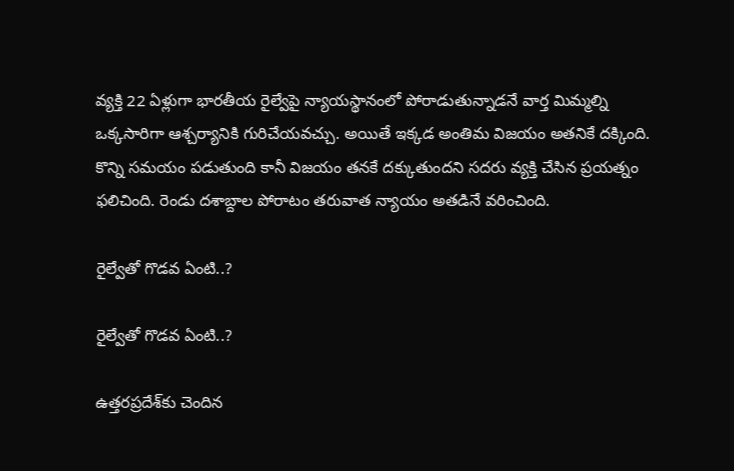వ్యక్తి 22 ఏళ్లుగా భారతీయ రైల్వేపై న్యాయస్థానంలో పోరాడుతున్నాడనే వార్త మిమ్మల్ని ఒక్కసారిగా ఆశ్చర్యానికి గురిచేయవచ్చు. అయితే ఇక్కడ అంతిమ విజయం అతనికే దక్కింది. కొన్ని సమయం పడుతుంది కానీ విజయం తనకే దక్కుతుందని సదరు వ్యక్తి చేసిన ప్రయత్నం ఫలిచింది. రెండు దశాబ్దాల పోరాటం తరువాత న్యాయం అతడినే వరించింది.

రైల్వేతో గొడవ ఏంటి..?

రైల్వేతో గొడవ ఏంటి..?

ఉత్తరప్రదేశ్‌కు చెందిన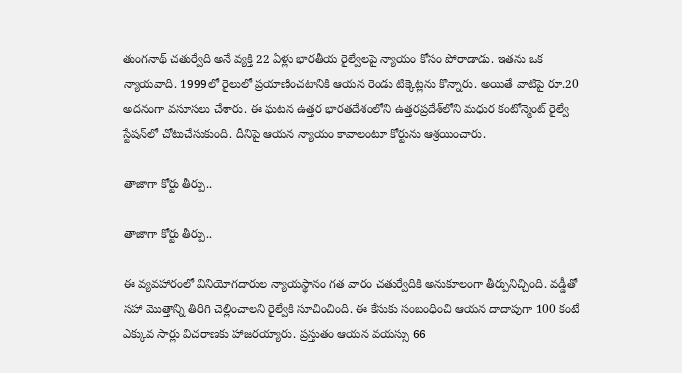తుంగనాథ్ చతుర్వేది అనే వ్యక్తి 22 ఏళ్లు భారతీయ రైల్వేలపై న్యాయం కోసం పోరాడాడు. ఇతను ఒక న్యాయవాది. 1999లో రైలులో ప్రయాణించటానికి ఆయన రెండు టిక్కెట్లను కొన్నారు. అయితే వాటిపై రూ.20 అదనంగా వసూసలు చేశారు. ఈ ఘటన ఉత్తర భారతదేశంలోని ఉత్తరప్రదేశ్‌లోని మధుర కంటోన్మెంట్ రైల్వే స్టేషన్‌లో చోటుచేసుకుంది. దీనిపై ఆయన న్యాయం కావాలంటూ కోర్టును ఆశ్రయించారు.

తాజాగా కోర్టు తీర్పు..

తాజాగా కోర్టు తీర్పు..

ఈ వ్యవహారంలో వినియోగదారుల న్యాయస్థానం గత వారం చతుర్వేదికి అనుకూలంగా తీర్పునిచ్చింది. వడ్డీతో సహా మొత్తాన్ని తిరిగి చెల్లించాలని రైల్వేకి సూచించింది. ఈ కేసుకు సంబంధించి ఆయన దాదాపుగా 100 కంటే ఎక్కువ సార్లు విచరాణకు హాజరయ్యారు. ప్రస్తుతం ఆయన వయస్సు 66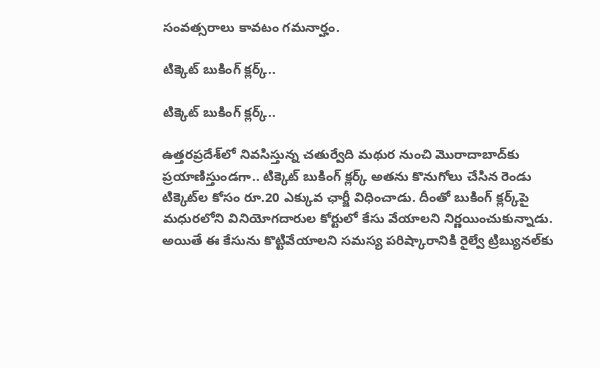సంవత్సరాలు కావటం గమనార్హం.

టిక్కెట్ బుకింగ్ క్లర్క్..

టిక్కెట్ బుకింగ్ క్లర్క్..

ఉత్తరప్రదేశ్‌లో నివసిస్తున్న చతుర్వేది మథుర నుంచి మొరాదాబాద్‌కు ప్రయాణిస్తుండగా.. టిక్కెట్ బుకింగ్ క్లర్క్ అతను కొనుగోలు చేసిన రెండు టిక్కెట్‌ల కోసం రూ.20 ఎక్కువ ఛార్జీ విధించాడు. దీంతో బుకింగ్ క్లర్క్‌పై మధురలోని వినియోగదారుల కోర్టులో కేసు వేయాలని నిర్ణయించుకున్నాడు. అయితే ఈ కేసును కొట్టివేయాలని సమస్య పరిష్కారానికి రైల్వే ట్రిబ్యునల్‌కు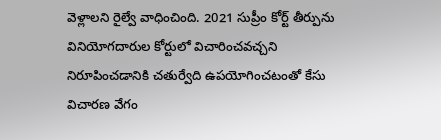వెళ్లాలని రైల్వే వాధించింది. 2021 సుప్రీం కోర్ట్ తీర్పును వినియోగదారుల కోర్టులో విచారించవచ్చని నిరూపించడానికి చతుర్వేది ఉపయోగించటంతో కేసు విచారణ వేగం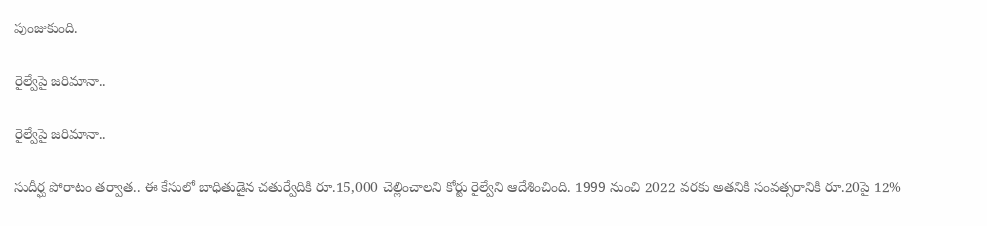పుంజుకుంది.

రైల్వేపై జరిమానా..

రైల్వేపై జరిమానా..

సుదీర్ఘ పోరాటం తర్వాత.. ఈ కేసులో బాధితుడైన చతుర్వేదికి రూ.15,000 చెల్లించాలని కోర్టు రైల్వేని ఆదేశించింది. 1999 నుంచి 2022 వరకు అతనికి సంవత్సరానికి రూ.20పై 12%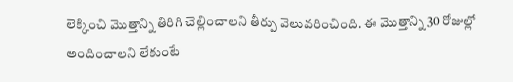లెక్కించి మెుత్తాన్ని తిరిగి చెల్లించాలని తీర్పు వెలువరించింది. ఈ మెుత్తాన్ని 30 రోజుల్లో అందించాలని లేకుంటే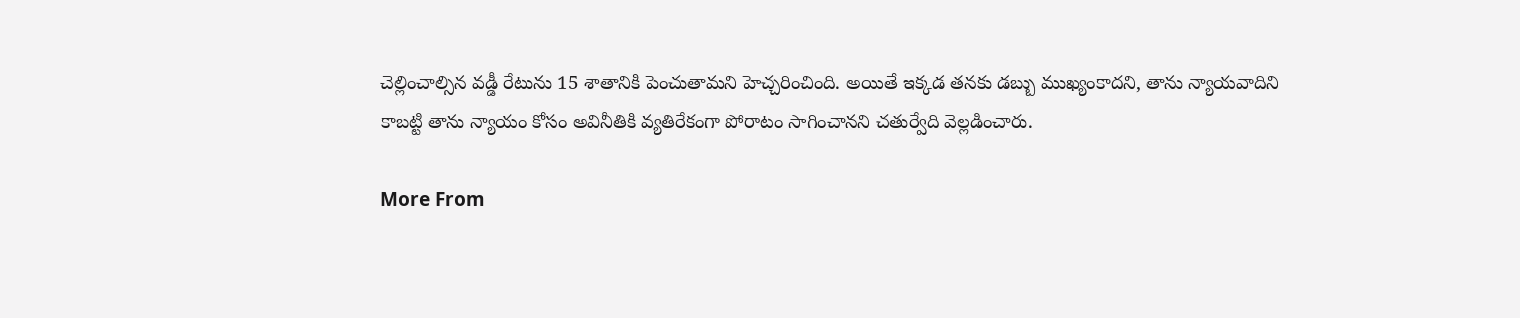చెల్లించాల్సిన వడ్డీ రేటును 15 శాతానికి పెంచుతామని హెచ్చరించింది. అయితే ఇక్కడ తనకు డబ్బు ముఖ్యంకాదని, తాను న్యాయవాదిని కాబట్టి తాను న్యాయం కోసం అవినీతికి వ్యతిరేకంగా పోరాటం సాగించానని చతుర్వేది వెల్లడించారు.

More From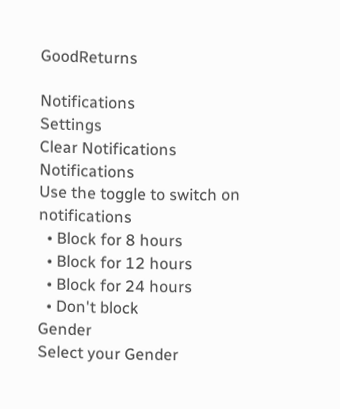GoodReturns

Notifications
Settings
Clear Notifications
Notifications
Use the toggle to switch on notifications
  • Block for 8 hours
  • Block for 12 hours
  • Block for 24 hours
  • Don't block
Gender
Select your Gender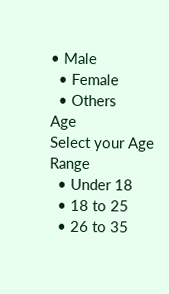• Male
  • Female
  • Others
Age
Select your Age Range
  • Under 18
  • 18 to 25
  • 26 to 35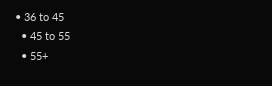• 36 to 45
  • 45 to 55
  • 55+